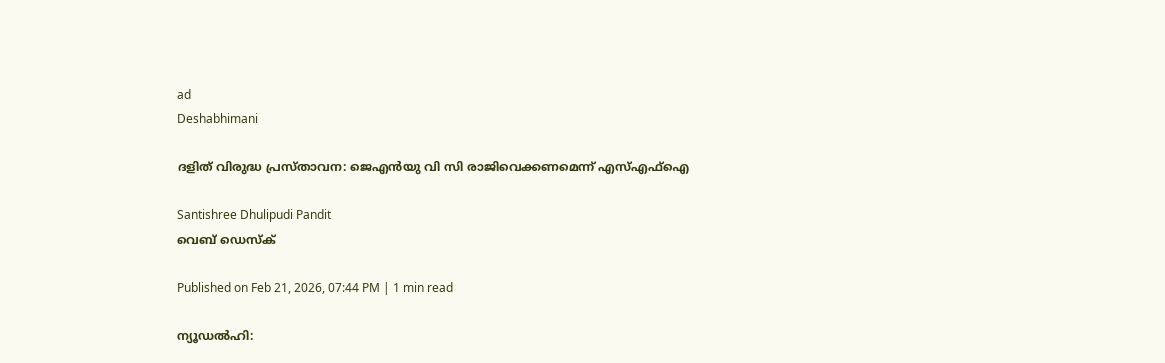ad
Deshabhimani

ദളിത് വിരുദ്ധ പ്രസ്താവന: ജെഎൻയു വി സി രാജിവെക്കണമെന്ന് എസ്എഫ്ഐ

Santishree Dhulipudi Pandit
വെബ് ഡെസ്ക്

Published on Feb 21, 2026, 07:44 PM | 1 min read

ന്യൂഡൽഹി: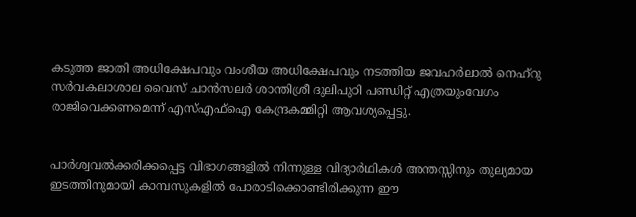കടുത്ത ജാതി അധിക്ഷേപവും വംശീയ അധിക്ഷേപവും നടത്തിയ ജവഹർലാൽ നെഹ്റു സർവകലാശാല വൈസ് ചാൻസലർ ശാന്തിശ്രീ ദുലിപുഠി പണ്ഡിറ്റ്‌ എത്രയുംവേഗം രാജിവെക്കണമെന്ന് എസ്എഫ്ഐ കേന്ദ്രകമ്മിറ്റി ആവശ്യപ്പെട്ടു.


പാർശ്വവൽക്കരിക്കപ്പെട്ട വിഭാഗങ്ങളിൽ നിന്നുള്ള വിദ്യാർഥികൾ അന്തസ്സിനും തുല്യമായ ഇടത്തിനുമായി കാമ്പസുകളിൽ പോരാടിക്കൊണ്ടിരിക്കുന്ന ഈ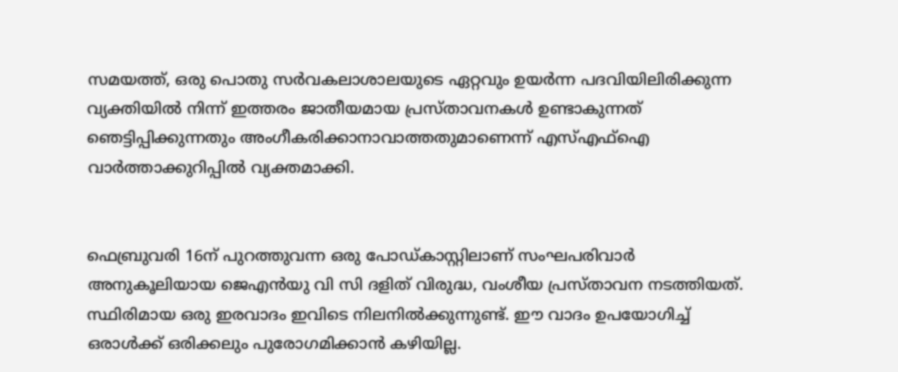സമയത്ത്, ഒരു പൊതു സർവകലാശാലയുടെ ഏറ്റവും ഉയർന്ന പദവിയിലിരിക്കുന്ന വ്യക്തിയിൽ നിന്ന് ഇത്തരം ജാതീയമായ പ്രസ്താവനകൾ ഉണ്ടാകുന്നത് ഞെട്ടിപ്പിക്കുന്നതും അംഗീകരിക്കാനാവാത്തതുമാണെന്ന് എസ്എഫ്ഐ വാർത്താക്കുറിപ്പിൽ വ്യക്തമാക്കി.


ഫെബ്രുവരി 16ന് പുറത്തുവന്ന ഒരു പോഡ്‌കാസ്റ്റിലാണ് സംഘപരിവാർ അനുക‍‍‍ൂലിയായ ജെഎൻയു വി സി ദളിത്‌ വിരുദ്ധ, വംശീയ പ്രസ്‌താവന നടത്തിയത്. സ്ഥിരിമായ ഒരു ഇരവാദം ഇവിടെ നിലനിൽക്കുന്നുണ്ട്‌. ഇ‍ൗ വാദം ഉപയോഗിച്ച്‌ ഒരാൾക്ക്‌ ഒരിക്കലും പുരോഗമിക്കാൻ കഴിയില്ല.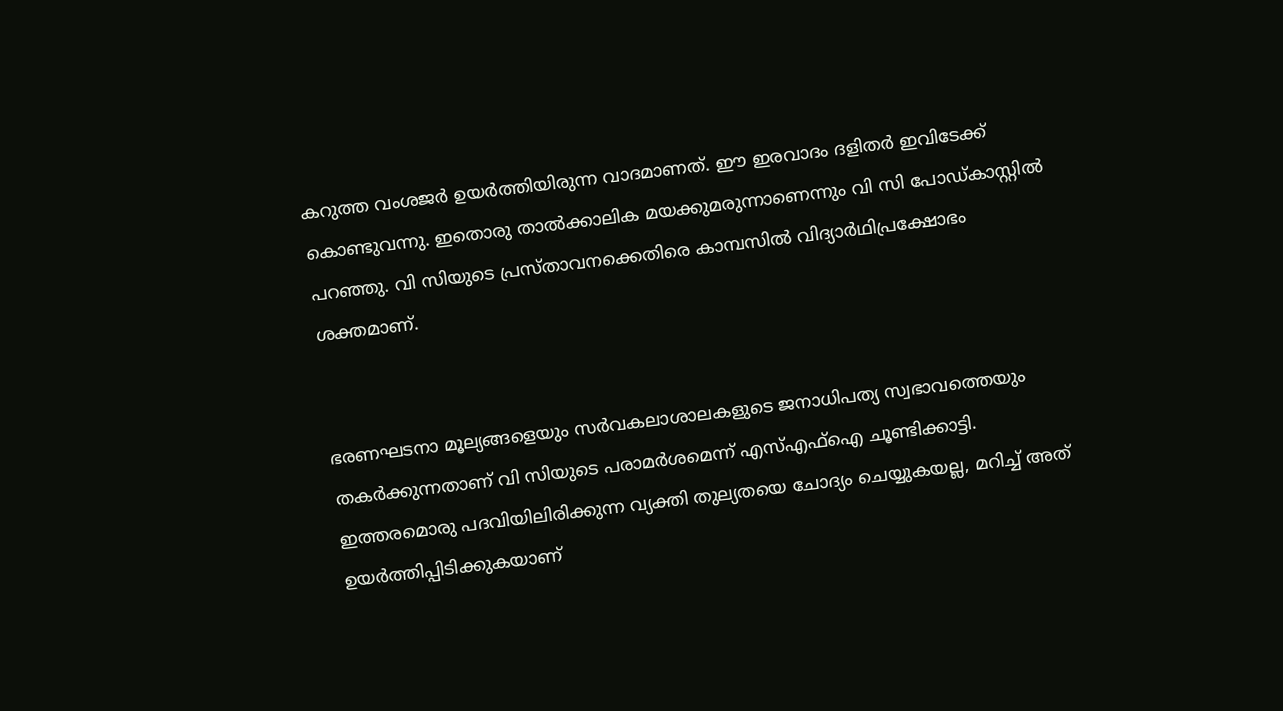കറുത്ത വംശജർ ഉയർത്തിയിരുന്ന വാദമാണത്‌. ഇ‍ൗ ഇരവാദം ദളിതർ ഇവിടേക്ക്‌ കൊണ്ടുവന്നു. ഇതൊരു താൽക്കാലിക മയക്കുമരുന്നാണെന്നും വി സി പോഡ്കാസ്റ്റിൽ പറഞ്ഞു. വി സിയുടെ പ്രസ്താവനക്കെതിരെ കാമ്പസിൽ വിദ്യാർഥിപ്രക്ഷോഭം ശക്തമാണ്.


ഭരണഘടനാ മൂല്യങ്ങളെയും സർവകലാശാലകളുടെ ജനാധിപത്യ സ്വഭാവത്തെയും തകർക്കുന്നതാണ് വി സിയുടെ പരാമർശമെന്ന് എസ്എഫ്ഐ ചൂണ്ടിക്കാട്ടി. ഇത്തരമൊരു പദവിയിലിരിക്കുന്ന വ്യക്തി തുല്യതയെ ചോദ്യം ചെയ്യുകയല്ല, മറിച്ച് അത് ഉയർത്തിപ്പിടിക്കുകയാണ്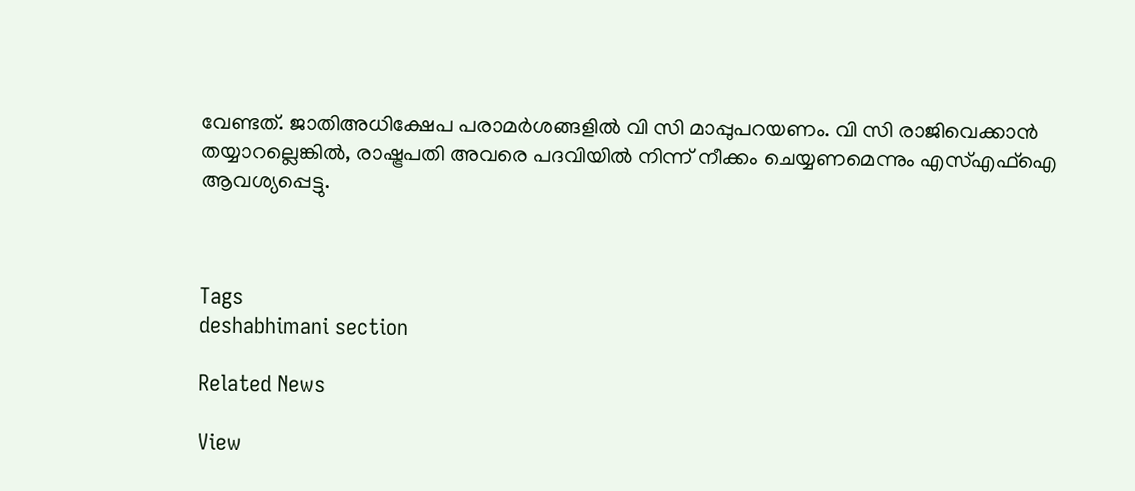വേണ്ടത്. ജാതിഅധിക്ഷേപ പരാമർശങ്ങളിൽ വി സി മാപ്പുപറയണം. വി സി രാജിവെക്കാൻ തയ്യാറല്ലെങ്കിൽ, രാഷ്ട്രപതി അവരെ പദവിയിൽ നിന്ന് നീക്കം ചെയ്യണമെന്നും എസ്എഫ്ഐ ആവശ്യപ്പെട്ടു.



Tags
deshabhimani section

Related News

View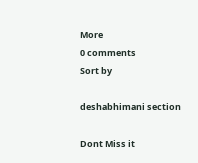More
0 comments
Sort by

deshabhimani section

Dont Miss it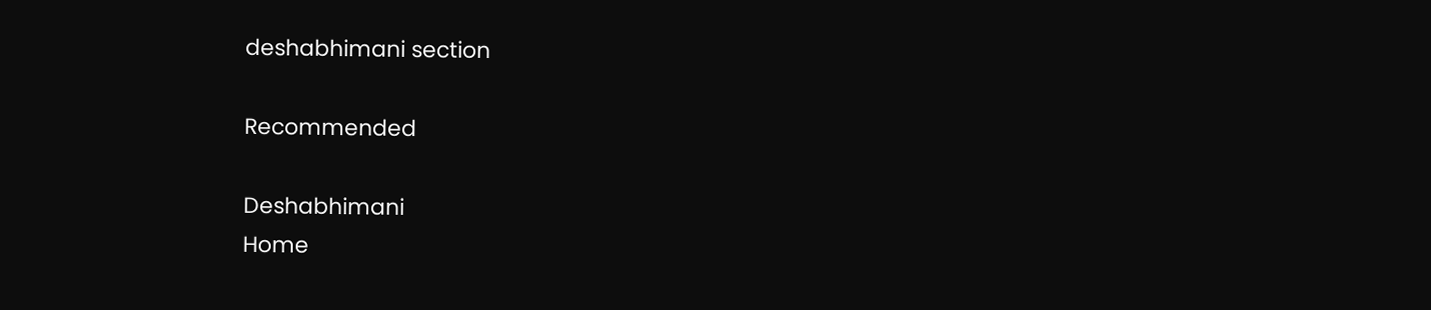deshabhimani section

Recommended

Deshabhimani
Home